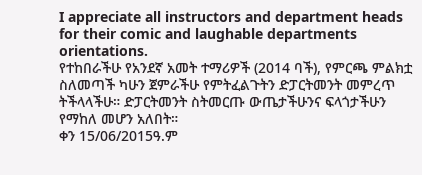I appreciate all instructors and department heads for their comic and laughable departments orientations.
የተከበራችሁ የአንደኛ አመት ተማሪዎች (2014 ባች), የምርጫ ምልክቷ ስለመጣች ካሁን ጀምራችሁ የምትፈልጉትን ድፓርትመንት መምረጥ ትችላላችሁ። ድፓርትመንት ስትመርጡ ውጤታችሁንና ፍላጎታችሁን የማከለ መሆን አለበት።
ቀን 15/06/2015ዓ.ም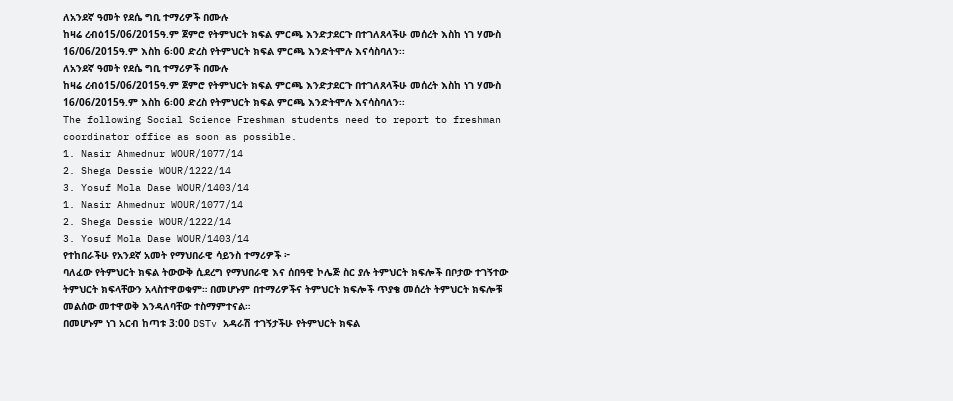ለአንደኛ ዓመት የደሴ ግቢ ተማሪዎች በሙሉ
ከዛሬ ረብዕ15/06/2015ዓ.ም ጀምሮ የትምህርት ክፍል ምርጫ እንድታደርጉ በተገለጸላችሁ መሰረት እስከ ነገ ሃሙስ 16/06/2015ዓ.ም እስከ 6፡00 ድረስ የትምህርት ክፍል ምርጫ እንድትሞሉ እናሳስባለን፡፡
ለአንደኛ ዓመት የደሴ ግቢ ተማሪዎች በሙሉ
ከዛሬ ረብዕ15/06/2015ዓ.ም ጀምሮ የትምህርት ክፍል ምርጫ እንድታደርጉ በተገለጸላችሁ መሰረት እስከ ነገ ሃሙስ 16/06/2015ዓ.ም እስከ 6፡00 ድረስ የትምህርት ክፍል ምርጫ እንድትሞሉ እናሳስባለን፡፡
The following Social Science Freshman students need to report to freshman coordinator office as soon as possible.
1. Nasir Ahmednur WOUR/1077/14
2. Shega Dessie WOUR/1222/14
3. Yosuf Mola Dase WOUR/1403/14
1. Nasir Ahmednur WOUR/1077/14
2. Shega Dessie WOUR/1222/14
3. Yosuf Mola Dase WOUR/1403/14
የተከበራችሁ የአንደኛ አመት የማህበራዊ ሳይንስ ተማሪዎች ፦
ባለፈው የትምህርት ክፍል ትውውቅ ሲደረግ የማህበራዊ እና ሰበዓዊ ኮሌጅ ስር ያሉ ትምህርት ክፍሎች በቦታው ተገኝተው ትምህርት ክፍላቸውን አላስተዋወቁም። በመሆኑም በተማሪዎችና ትምህርት ክፍሎች ጥያቄ መሰረት ትምህርት ክፍሎቹ መልሰው መተዋወቅ እንዳለባቸው ተስማምተናል።
በመሆኑም ነገ አርብ ከጣቱ 3:00 DSTv አዳራሽ ተገኝታችሁ የትምህርት ክፍል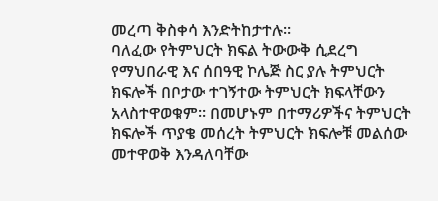መረጣ ቅስቀሳ እንድትከታተሉ።
ባለፈው የትምህርት ክፍል ትውውቅ ሲደረግ የማህበራዊ እና ሰበዓዊ ኮሌጅ ስር ያሉ ትምህርት ክፍሎች በቦታው ተገኝተው ትምህርት ክፍላቸውን አላስተዋወቁም። በመሆኑም በተማሪዎችና ትምህርት ክፍሎች ጥያቄ መሰረት ትምህርት ክፍሎቹ መልሰው መተዋወቅ እንዳለባቸው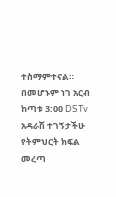ተስማምተናል።
በመሆኑም ነገ አርብ ከጣቱ 3:00 DSTv አዳራሽ ተገኝታችሁ የትምህርት ክፍል መረጣ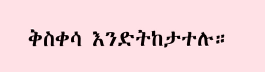ቅስቀሳ እንድትከታተሉ።